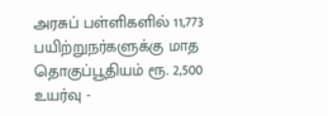அரசுப் பள்ளிகளில் 11,773 பயிற்றுநர்களுக்கு மாத தொகுப்பூதியம் ரூ. 2,500 உயர்வு -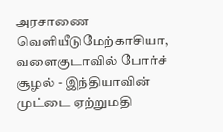அரசாணை வெளியீடுமேற்காசியா, வளைகுடாவில் போர்ச் சூழல் - இந்தியாவின் முட்டை ஏற்றுமதி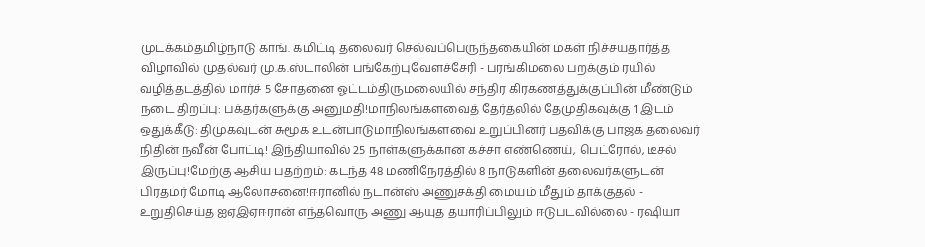முடக்கம்தமிழ்நாடு காங். கமிட்டி தலைவர் செல்வப்பெருந்தகையின் மகள் நிச்சயதார்த்த விழாவில் முதல்வர் மு.க.ஸ்டாலின் பங்கேற்புவேளச்சேரி - பரங்கிமலை பறக்கும் ரயில் வழித்தடத்தில் மார்ச் 5 சோதனை ஓட்டம்திருமலையில் சந்திர கிரகணத்துக்குப்பின் மீண்டும் நடை திறப்பு: பக்தர்களுக்கு அனுமதி!மாநிலங்களவைத் தேர்தலில் தேமுதிகவுக்கு 1 இடம் ஒதுக்கீடு: திமுகவுடன் சுமூக உடன்பாடுமாநிலங்களவை உறுப்பினர் பதவிக்கு பாஜக தலைவர் நிதின் நவீன் போட்டி! இந்தியாவில் 25 நாள்களுக்கான கச்சா எண்ணெய், பெட்ரோல், டீசல் இருப்பு!மேற்கு ஆசிய பதற்றம்: கடந்த 48 மணிநேரத்தில் 8 நாடுகளின் தலைவர்களுடன் பிரதமர் மோடி ஆலோசனை!ஈரானில் நடான்ஸ் அணுசக்தி மையம் மீதும் தாக்குதல் - உறுதிசெய்த ஐஏஇஏஈரான் எந்தவொரு அணு ஆயுத தயாரிப்பிலும் ஈடுபடவில்லை - ரஷியா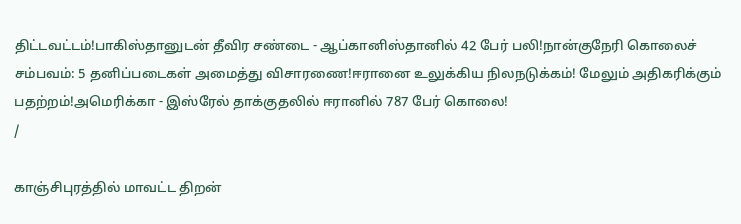திட்டவட்டம்!பாகிஸ்தானுடன் தீவிர சண்டை - ஆப்கானிஸ்தானில் 42 பேர் பலி!நான்குநேரி கொலைச் சம்பவம்: 5 தனிப்படைகள் அமைத்து விசாரணை!ஈரானை உலுக்கிய நிலநடுக்கம்! மேலும் அதிகரிக்கும் பதற்றம்!அமெரிக்கா - இஸ்ரேல் தாக்குதலில் ஈரானில் 787 பேர் கொலை!
/

காஞ்சிபுரத்தில் மாவட்ட திறன்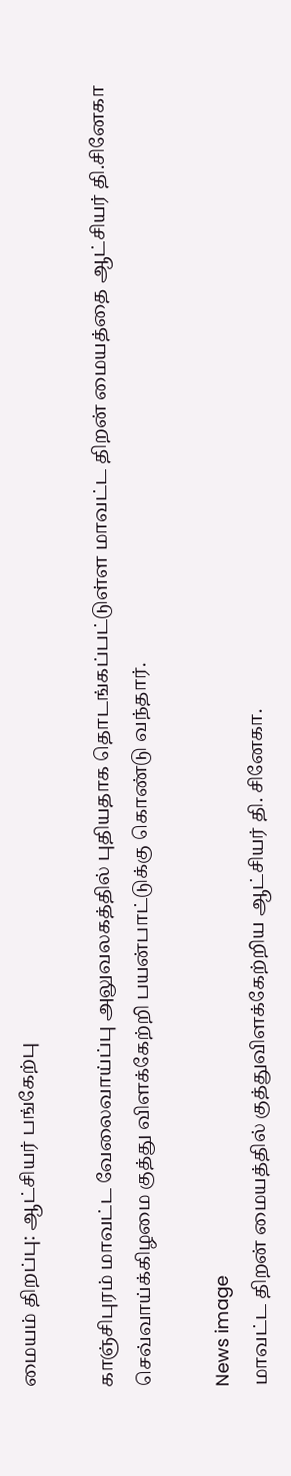மையம் திறப்பு: ஆட்சியர் பங்கேற்பு

காஞ்சிபுரம் மாவட்ட வேலைவாய்ப்பு அலுவலகத்தில் புதியதாக தொடங்கப்பட்டுள்ள மாவட்ட திறன் மையத்தை ஆட்சியர் தி.சினேகா செவ்வாய்க்கிழமை குத்து விளக்கேற்றி பயன்பாட்டுக்கு கொண்டு வந்தார்.

News image
மாவட்ட திறன் மையத்தில் குத்துவிளக்கேற்றிய ஆட்சியர் தி. சினேகா.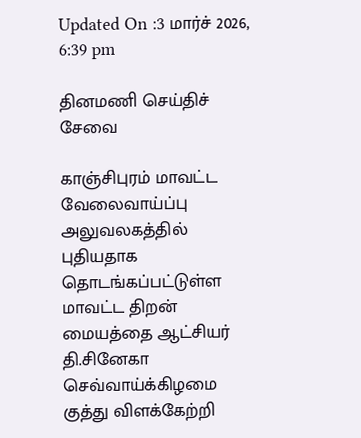Updated On :3 மார்ச் 2026, 6:39 pm

தினமணி செய்திச் சேவை

காஞ்சிபுரம் மாவட்ட வேலைவாய்ப்பு அலுவலகத்தில் புதியதாக தொடங்கப்பட்டுள்ள மாவட்ட திறன் மையத்தை ஆட்சியர் தி.சினேகா செவ்வாய்க்கிழமை குத்து விளக்கேற்றி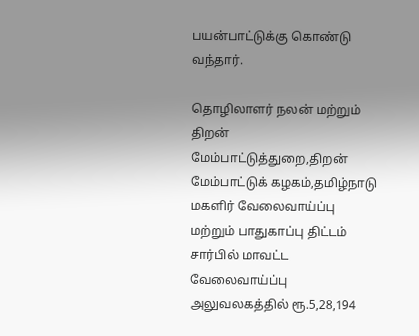பயன்பாட்டுக்கு கொண்டு வந்தார்.

தொழிலாளர் நலன் மற்றும் திறன் மேம்பாட்டுத்துறை,திறன் மேம்பாட்டுக் கழகம்,தமிழ்நாடு மகளிர் வேலைவாய்ப்பு மற்றும் பாதுகாப்பு திட்டம் சார்பில் மாவட்ட வேலைவாய்ப்பு அலுவலகத்தில் ரூ.5,28,194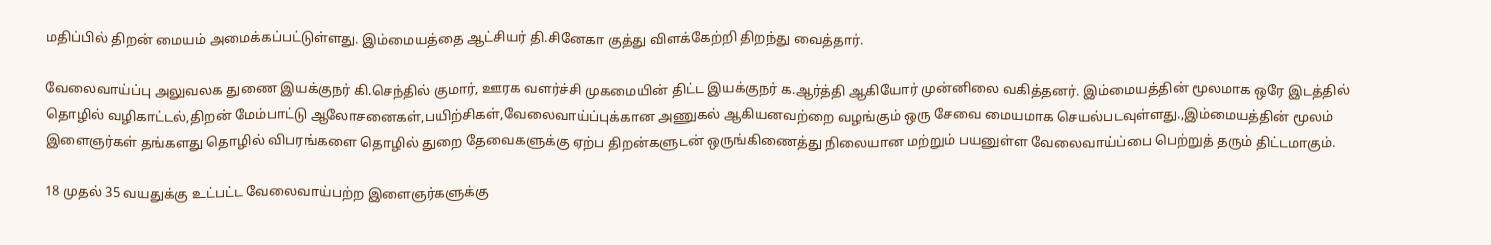மதிப்பில் திறன் மையம் அமைக்கப்பட்டுள்ளது. இம்மையத்தை ஆட்சியர் தி.சினேகா குத்து விளக்கேற்றி திறந்து வைத்தார்.

வேலைவாய்ப்பு அலுவலக துணை இயக்குநர் கி.செந்தில் குமார், ஊரக வளர்ச்சி முகமையின் திட்ட இயக்குநர் க.ஆர்த்தி ஆகியோர் முன்னிலை வகித்தனர். இம்மையத்தின் மூலமாக ஒரே இடத்தில் தொழில் வழிகாட்டல்,திறன் மேம்பாட்டு ஆலோசனைகள்,பயிற்சிகள்,வேலைவாய்ப்புக்கான அணுகல் ஆகியனவற்றை வழங்கும் ஒரு சேவை மையமாக செயல்படவுள்ளது.,இம்மையத்தின் மூலம் இளைஞர்கள் தங்களது தொழில் விபரங்களை தொழில் துறை தேவைகளுக்கு ஏற்ப திறன்களுடன் ஒருங்கிணைத்து நிலையான மற்றும் பயனுள்ள வேலைவாய்ப்பை பெற்றுத் தரும் திட்டமாகும்.

18 முதல் 35 வயதுக்கு உட்பட்ட வேலைவாய்பற்ற இளைஞர்களுக்கு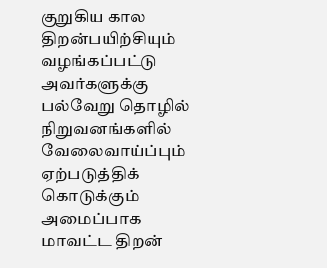குறுகிய கால திறன்பயிற்சியும் வழங்கப்பட்டு அவர்களுக்கு பல்வேறு தொழில் நிறுவனங்களில் வேலைவாய்ப்பும் ஏற்படுத்திக் கொடுக்கும் அமைப்பாக மாவட்ட திறன்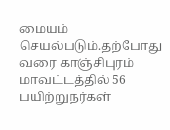மையம் செயல்படும்.தற்போது வரை காஞ்சிபுரம் மாவட்டத்தில் 56 பயிற்றுநர்கள்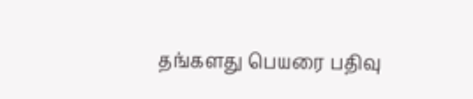தங்களது பெயரை பதிவு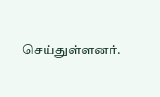செய்துள்ளனர்.